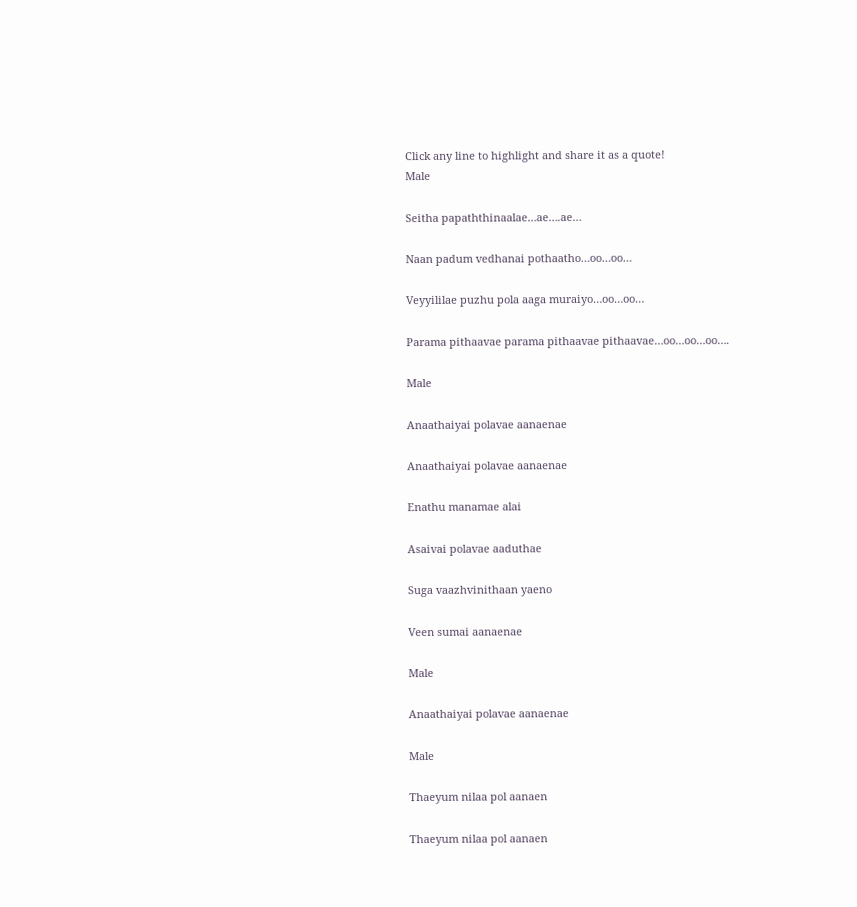Click any line to highlight and share it as a quote!
Male

Seitha papaththinaalae…ae….ae…

Naan padum vedhanai pothaatho…oo…oo…

Veyyililae puzhu pola aaga muraiyo…oo…oo…

Parama pithaavae parama pithaavae pithaavae…oo…oo…oo….

Male

Anaathaiyai polavae aanaenae

Anaathaiyai polavae aanaenae

Enathu manamae alai

Asaivai polavae aaduthae

Suga vaazhvinithaan yaeno

Veen sumai aanaenae

Male

Anaathaiyai polavae aanaenae

Male

Thaeyum nilaa pol aanaen

Thaeyum nilaa pol aanaen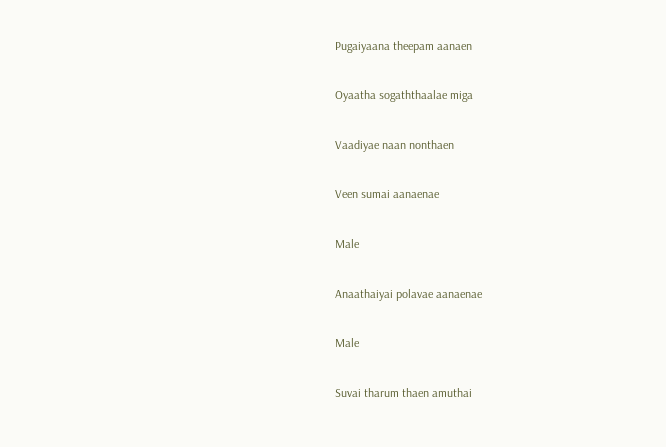Pugaiyaana theepam aanaen

Oyaatha sogaththaalae miga

Vaadiyae naan nonthaen

Veen sumai aanaenae

Male

Anaathaiyai polavae aanaenae

Male

Suvai tharum thaen amuthai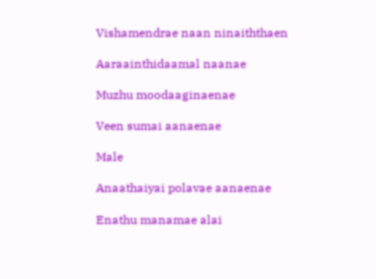Vishamendrae naan ninaiththaen

Aaraainthidaamal naanae

Muzhu moodaaginaenae

Veen sumai aanaenae

Male

Anaathaiyai polavae aanaenae

Enathu manamae alai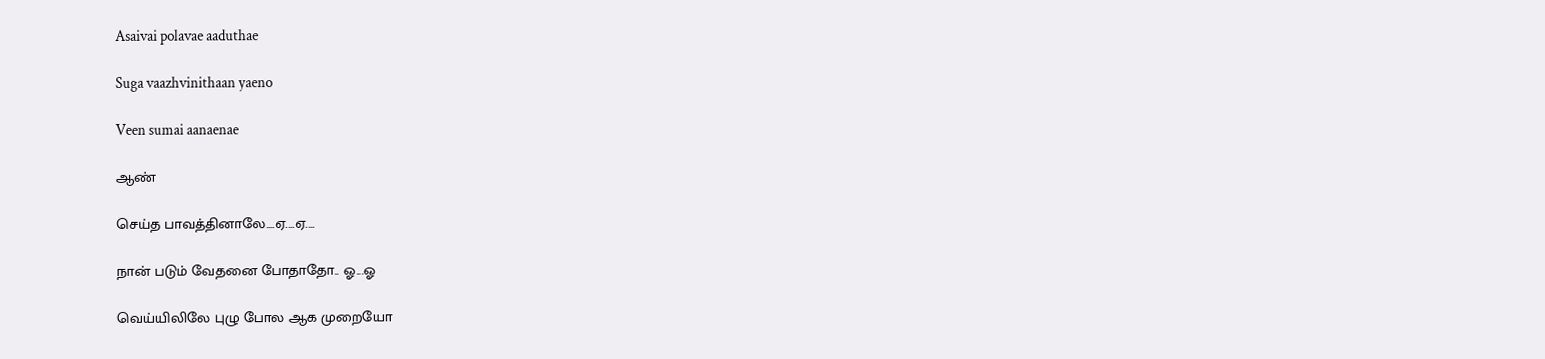Asaivai polavae aaduthae

Suga vaazhvinithaan yaeno

Veen sumai aanaenae

ஆண்

செய்த பாவத்தினாலே....ஏ....ஏ....

நான் படும் வேதனை போதாதோ.. ஓ...ஓ

வெய்யிலிலே புழு போல ஆக முறையோ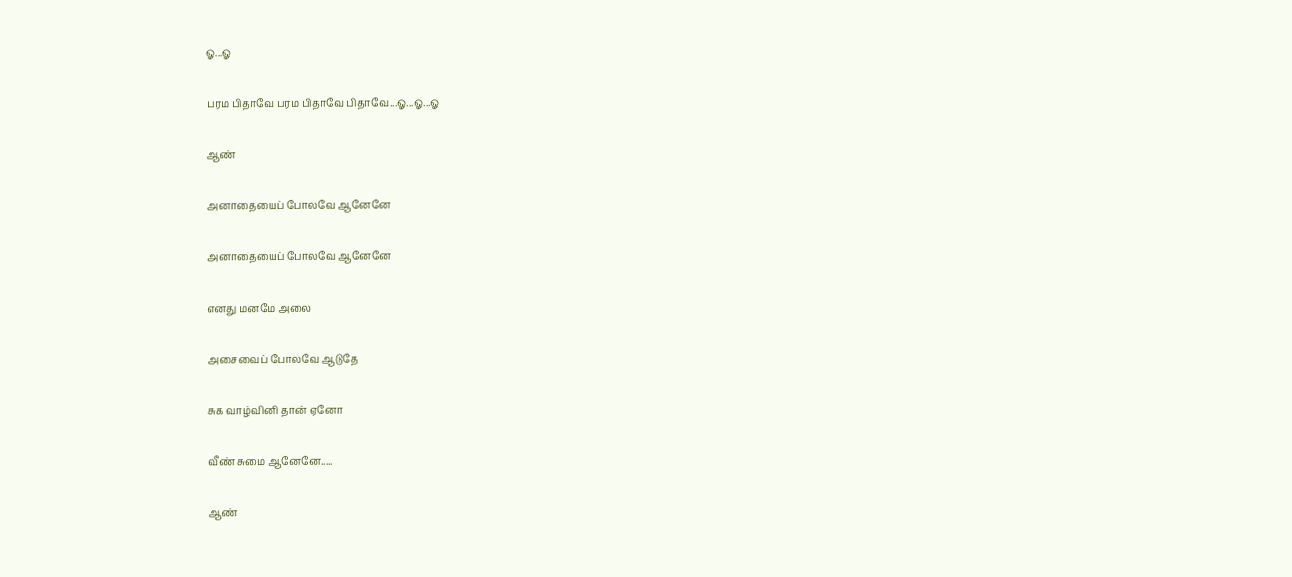ஓ...ஓ

பரம பிதாவே பரம பிதாவே பிதாவே...ஓ...ஓ...ஓ

ஆண்

அனாதையைப் போலவே ஆனேனே

அனாதையைப் போலவே ஆனேனே

எனது மனமே அலை

அசைவைப் போலவே ஆடுதே

சுக வாழ்வினி தான் ஏனோ

வீண் சுமை ஆனேனே.....

ஆண்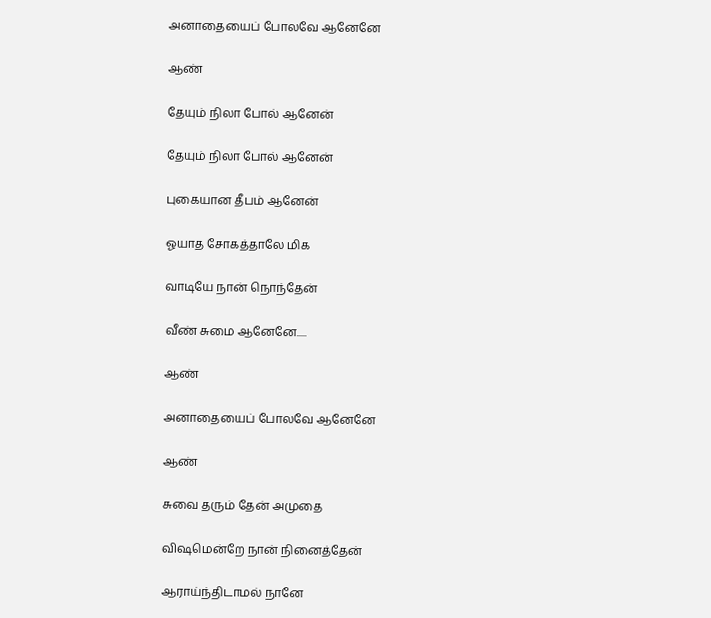அனாதையைப் போலவே ஆனேனே

ஆண்

தேயும் நிலா போல் ஆனேன்

தேயும் நிலா போல் ஆனேன்

புகையான தீபம் ஆனேன்

ஓயாத சோகத்தாலே மிக

வாடியே நான் நொந்தேன்

வீண் சுமை ஆனேனே.....

ஆண்

அனாதையைப் போலவே ஆனேனே

ஆண்

சுவை தரும் தேன் அமுதை

விஷமென்றே நான் நினைத்தேன்

ஆராய்ந்திடாமல் நானே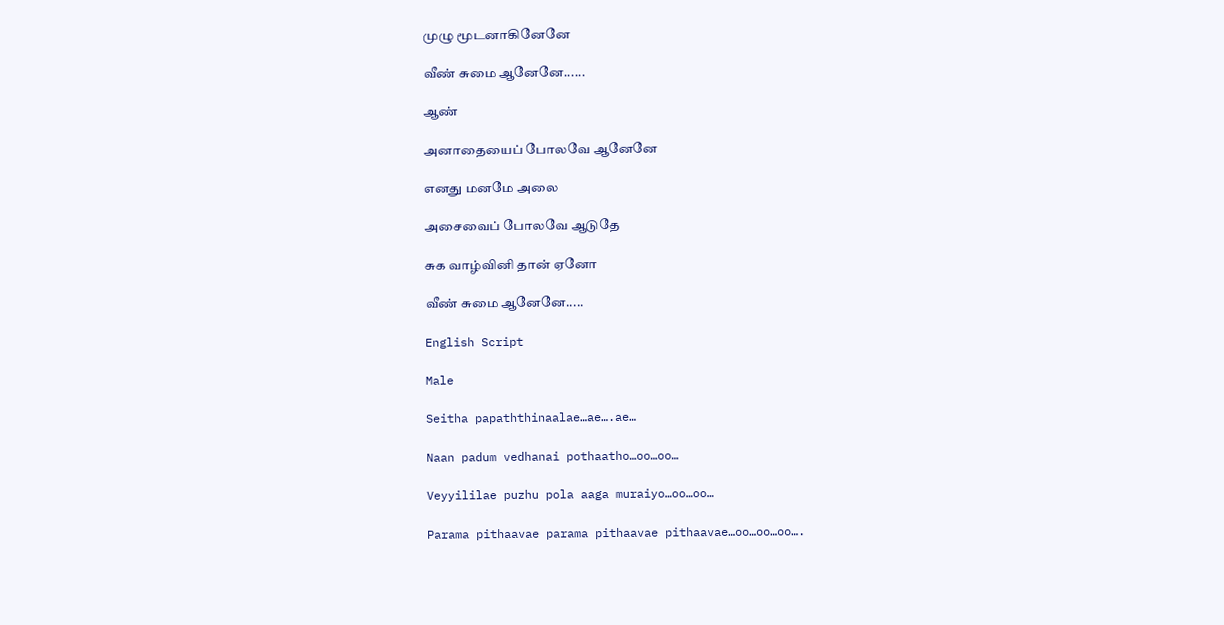முழு மூடனாகினேனே

வீண் சுமை ஆனேனே......

ஆண்

அனாதையைப் போலவே ஆனேனே

எனது மனமே அலை

அசைவைப் போலவே ஆடுதே

சுக வாழ்வினி தான் ஏனோ

வீண் சுமை ஆனேனே.....

English Script

Male

Seitha papaththinaalae…ae….ae…

Naan padum vedhanai pothaatho…oo…oo…

Veyyililae puzhu pola aaga muraiyo…oo…oo…

Parama pithaavae parama pithaavae pithaavae…oo…oo…oo….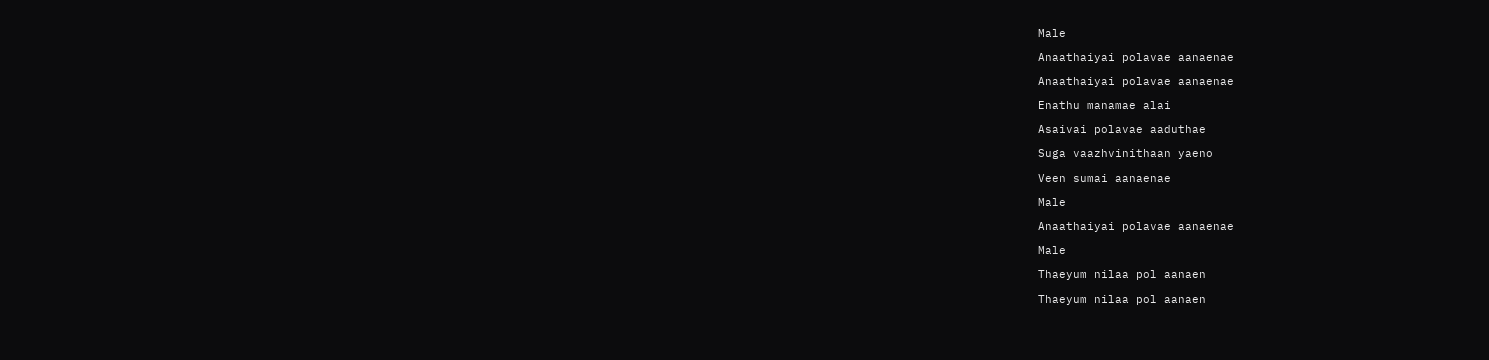Male

Anaathaiyai polavae aanaenae

Anaathaiyai polavae aanaenae

Enathu manamae alai

Asaivai polavae aaduthae

Suga vaazhvinithaan yaeno

Veen sumai aanaenae

Male

Anaathaiyai polavae aanaenae

Male

Thaeyum nilaa pol aanaen

Thaeyum nilaa pol aanaen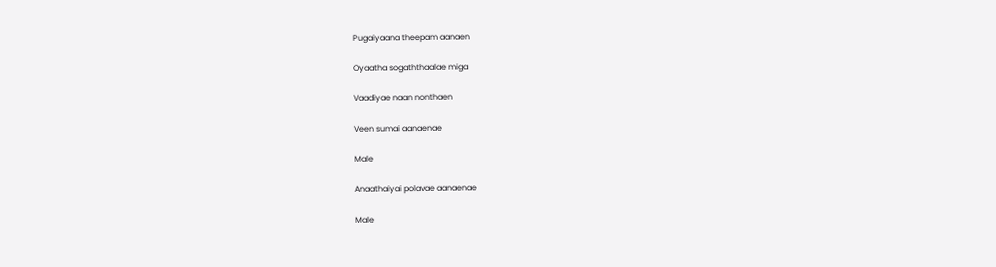Pugaiyaana theepam aanaen

Oyaatha sogaththaalae miga

Vaadiyae naan nonthaen

Veen sumai aanaenae

Male

Anaathaiyai polavae aanaenae

Male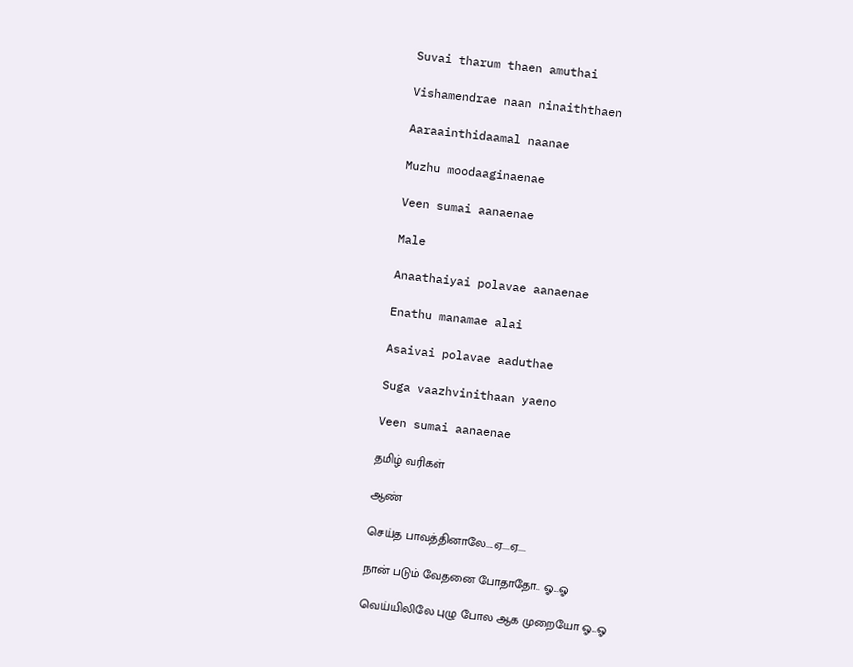Suvai tharum thaen amuthai

Vishamendrae naan ninaiththaen

Aaraainthidaamal naanae

Muzhu moodaaginaenae

Veen sumai aanaenae

Male

Anaathaiyai polavae aanaenae

Enathu manamae alai

Asaivai polavae aaduthae

Suga vaazhvinithaan yaeno

Veen sumai aanaenae

தமிழ் வரிகள்

ஆண்

செய்த பாவத்தினாலே....ஏ....ஏ....

நான் படும் வேதனை போதாதோ.. ஓ...ஓ

வெய்யிலிலே புழு போல ஆக முறையோ ஓ...ஓ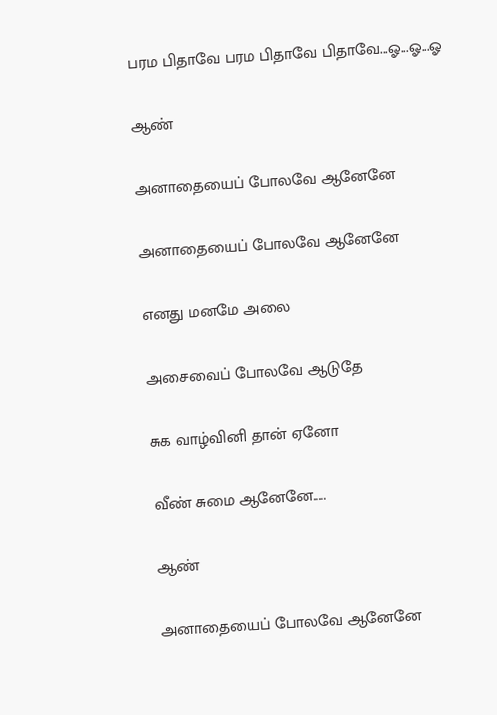பரம பிதாவே பரம பிதாவே பிதாவே...ஓ...ஓ...ஓ

ஆண்

அனாதையைப் போலவே ஆனேனே

அனாதையைப் போலவே ஆனேனே

எனது மனமே அலை

அசைவைப் போலவே ஆடுதே

சுக வாழ்வினி தான் ஏனோ

வீண் சுமை ஆனேனே.....

ஆண்

அனாதையைப் போலவே ஆனேனே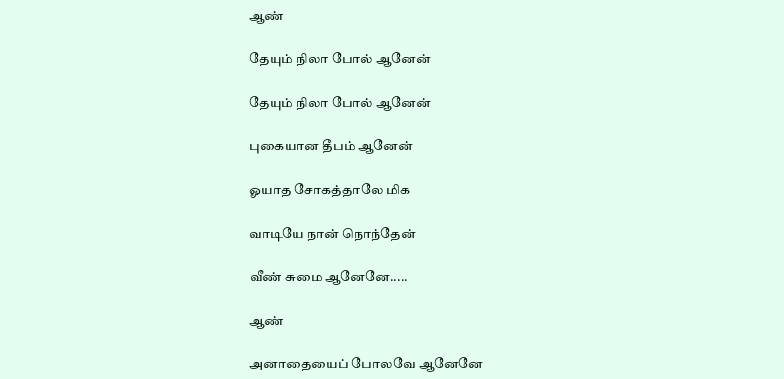ஆண்

தேயும் நிலா போல் ஆனேன்

தேயும் நிலா போல் ஆனேன்

புகையான தீபம் ஆனேன்

ஓயாத சோகத்தாலே மிக

வாடியே நான் நொந்தேன்

வீண் சுமை ஆனேனே.....

ஆண்

அனாதையைப் போலவே ஆனேனே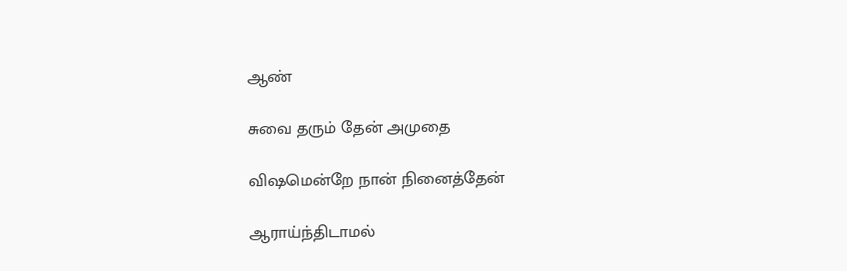ஆண்

சுவை தரும் தேன் அமுதை

விஷமென்றே நான் நினைத்தேன்

ஆராய்ந்திடாமல்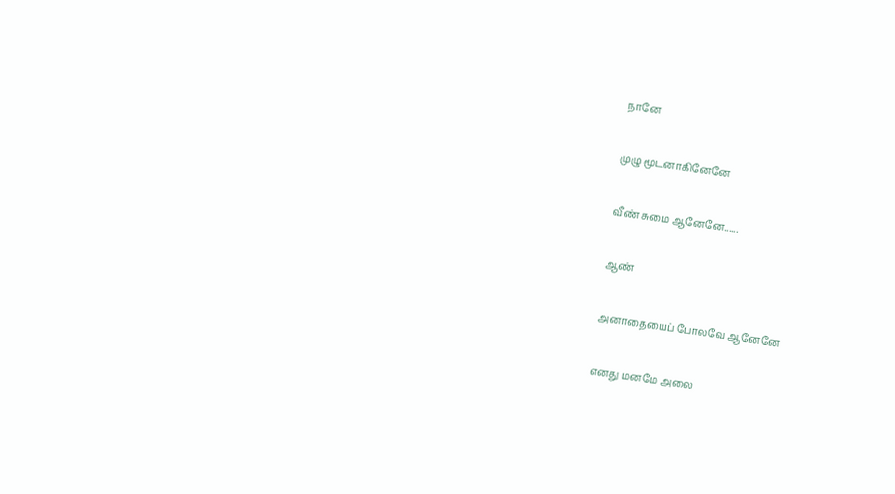நானே

முழு மூடனாகினேனே

வீண் சுமை ஆனேனே......

ஆண்

அனாதையைப் போலவே ஆனேனே

எனது மனமே அலை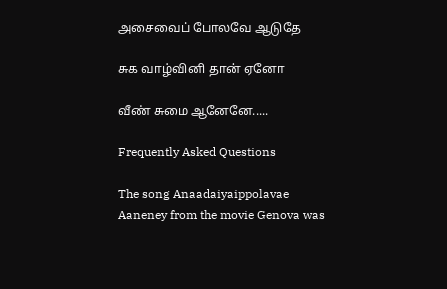அசைவைப் போலவே ஆடுதே

சுக வாழ்வினி தான் ஏனோ

வீண் சுமை ஆனேனே.....

Frequently Asked Questions

The song Anaadaiyaippolavae Aaneney from the movie Genova was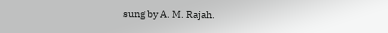sung by A. M. Rajah.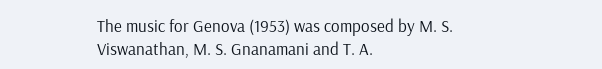The music for Genova (1953) was composed by M. S. Viswanathan, M. S. Gnanamani and T. A.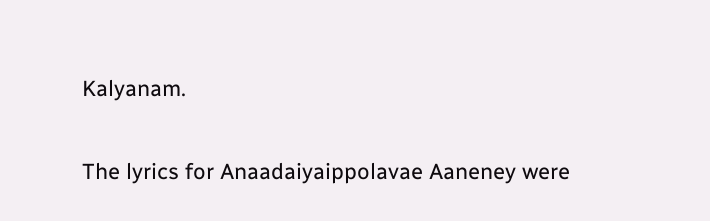Kalyanam.

The lyrics for Anaadaiyaippolavae Aaneney were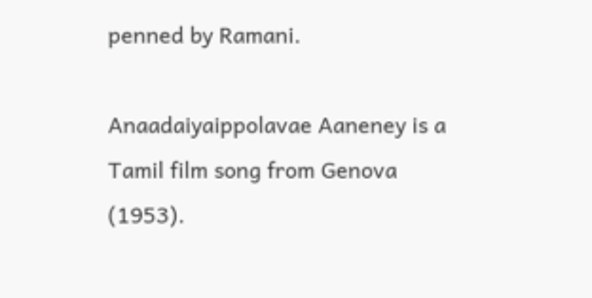penned by Ramani.

Anaadaiyaippolavae Aaneney is a Tamil film song from Genova (1953).